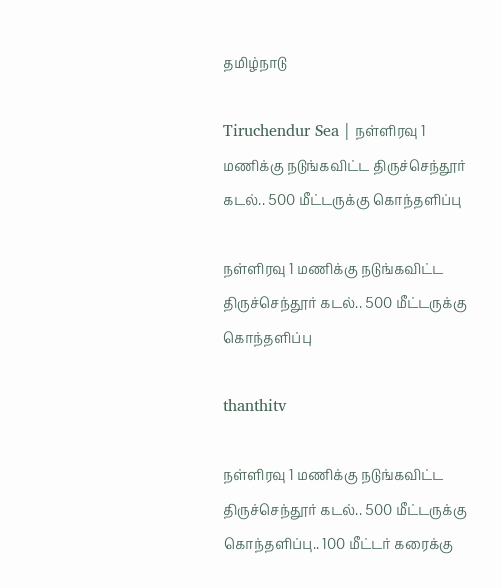தமிழ்நாடு

Tiruchendur Sea | நள்ளிரவு 1 மணிக்கு நடுங்கவிட்ட திருச்செந்தூர் கடல்.. 500 மீட்டருக்கு கொந்தளிப்பு

நள்ளிரவு 1 மணிக்கு நடுங்கவிட்ட திருச்செந்தூர் கடல்.. 500 மீட்டருக்கு கொந்தளிப்பு

thanthitv

நள்ளிரவு 1 மணிக்கு நடுங்கவிட்ட திருச்செந்தூர் கடல்.. 500 மீட்டருக்கு கொந்தளிப்பு.. 100 மீட்டர் கரைக்கு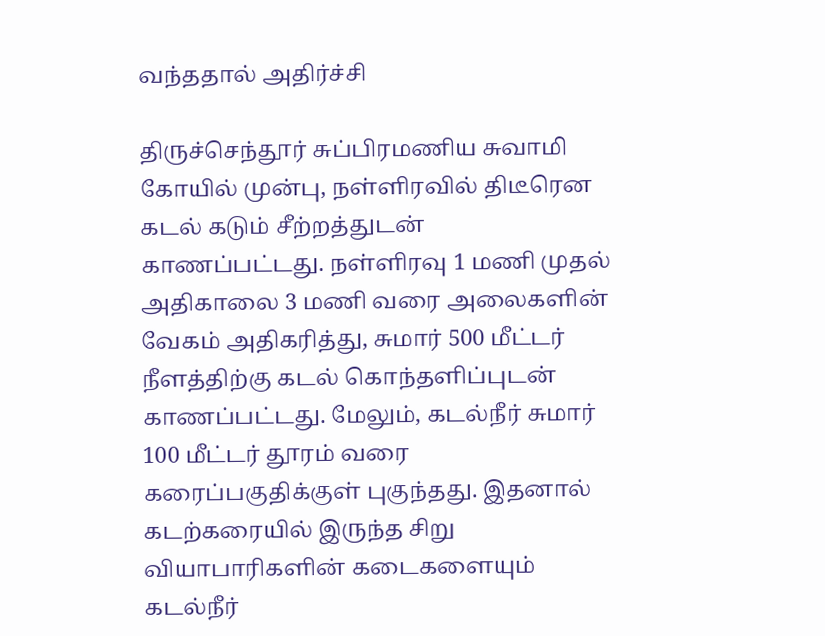வந்ததால் அதிர்ச்சி

திருச்செந்தூர் சுப்பிரமணிய சுவாமி கோயில் முன்பு, நள்ளிரவில் திடீரென கடல் கடும் சீற்றத்துடன் காணப்பட்டது. நள்ளிரவு 1 மணி முதல் அதிகாலை 3 மணி வரை அலைகளின் வேகம் அதிகரித்து, சுமார் 500 மீட்டர் நீளத்திற்கு கடல் கொந்தளிப்புடன் காணப்பட்டது. மேலும், கடல்நீர் சுமார் 100 மீட்டர் தூரம் வரை கரைப்பகுதிக்குள் புகுந்தது. இதனால் கடற்கரையில் இருந்த சிறு வியாபாரிகளின் கடைகளையும் கடல்நீர்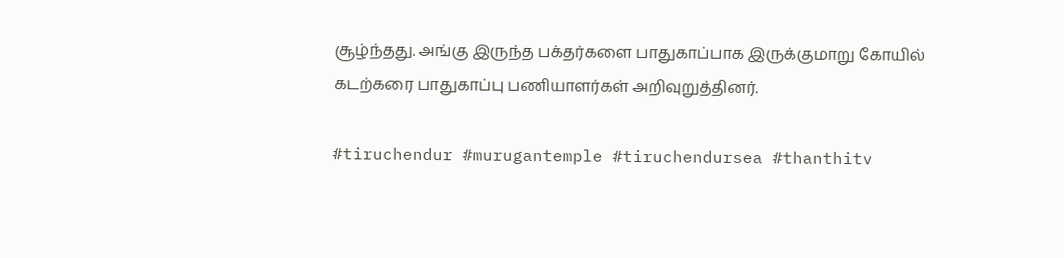சூழ்ந்தது. அங்கு இருந்த பக்தர்களை பாதுகாப்பாக இருக்குமாறு கோயில் கடற்கரை பாதுகாப்பு பணியாளர்கள் அறிவுறுத்தினர்.

#tiruchendur #murugantemple #tiruchendursea #thanthitv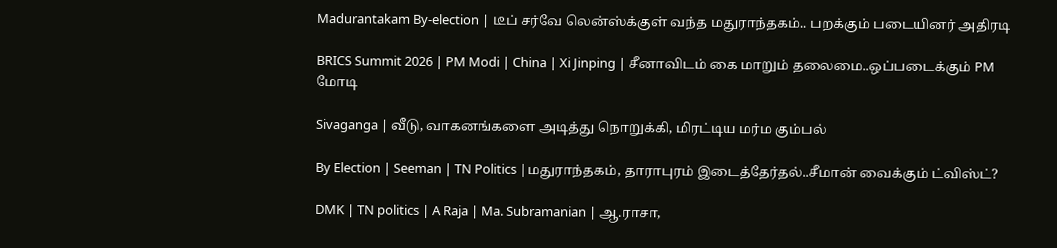Madurantakam By-election | டீப் சர்வே லென்ஸ்க்குள் வந்த மதுராந்தகம்.. பறக்கும் படையினர் அதிரடி

BRICS Summit 2026 | PM Modi | China | Xi Jinping | சீனாவிடம் கை மாறும் தலைமை..ஒப்படைக்கும் PM மோடி

Sivaganga | வீடு, வாகனங்களை அடித்து நொறுக்கி, மிரட்டிய மர்ம கும்பல்

By Election | Seeman | TN Politics |மதுராந்தகம், தாராபுரம் இடைத்தேர்தல்..சீமான் வைக்கும் ட்விஸ்ட்?

DMK | TN politics | A Raja | Ma. Subramanian | ஆ.ராசா,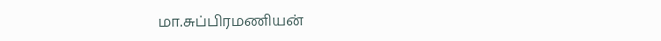மா.சுப்பிரமணியன்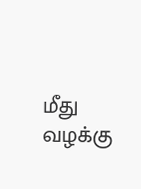மீது வழக்கு